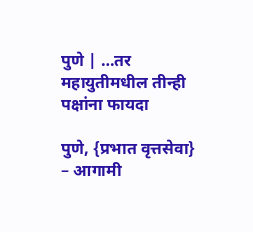पुणे | …तर महायुतीमधील तीन्ही पक्षांना फायदा

पुणे, {प्रभात वृत्तसेवा} – आगामी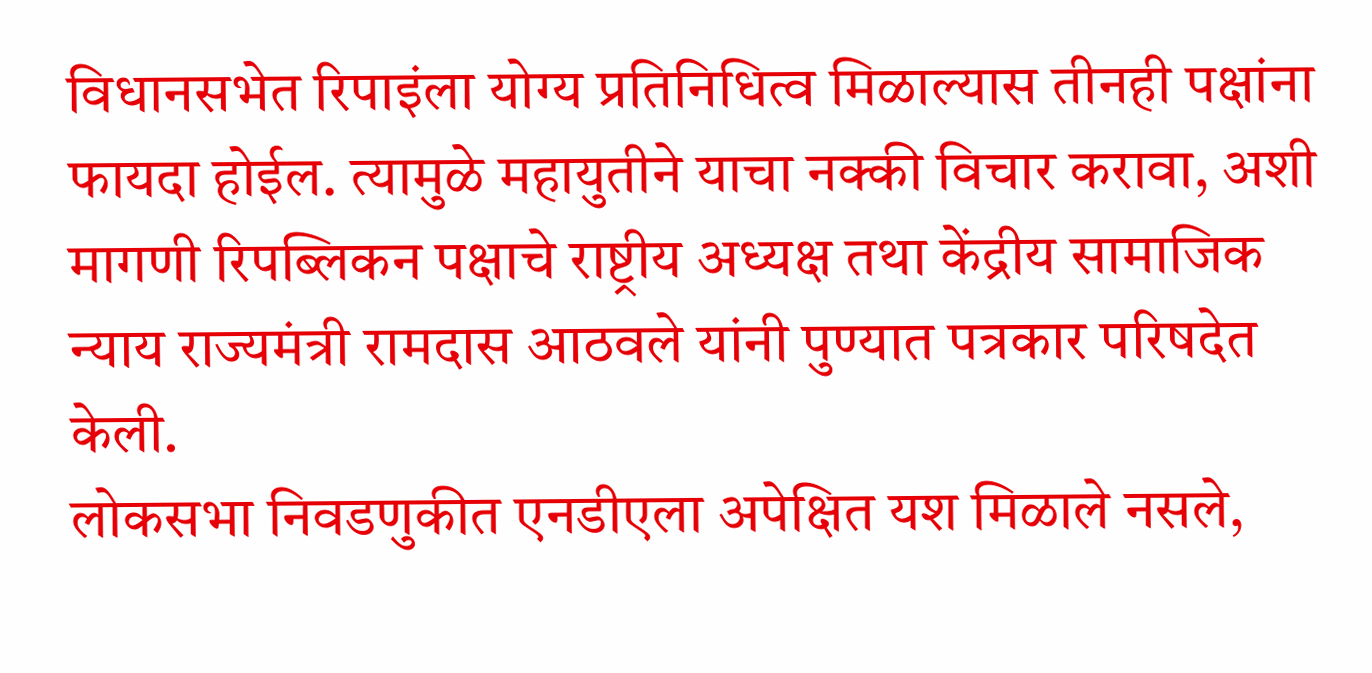विधानसभेत रिपाइंला योग्य प्रतिनिधित्व मिळाल्यास तीनही पक्षांना फायदा होईल. त्यामुळे महायुतीने याचा नक्की विचार करावा, अशी मागणी रिपब्लिकन पक्षाचे राष्ट्रीय अध्यक्ष तथा केंद्रीय सामाजिक न्याय राज्यमंत्री रामदास आठवले यांनी पुण्यात पत्रकार परिषदेत केली.
लोकसभा निवडणुकीत एनडीएला अपेक्षित यश मिळाले नसले,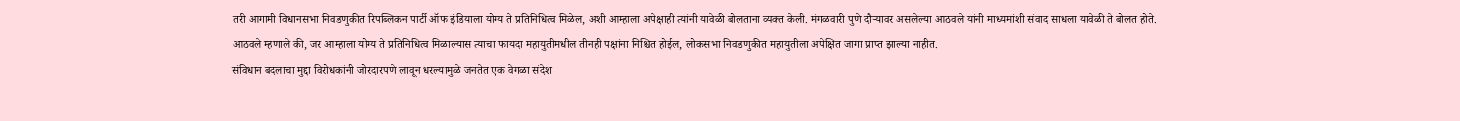तरी आगामी विधानसभा निवडणुकीत रिपब्लिकन पार्टी ऑफ इंडियाला योग्य ते प्रतिनिधित्व मिळेल, अशी आम्हाला अपेक्षाही त्यांनी यावेळी बोलताना व्यक्त केली. मंगळवारी पुणे दौऱ्यावर असलेल्या आठवले यांनी माध्यमांशी संवाद साधला यावेळी ते बोलत होते.
आठवले म्हणाले की, जर आम्हाला योग्य ते प्रतिनिधित्व मिळाल्यास त्याचा फायदा महायुतीमधील तीनही पक्षांना निश्चित होईल, लोकसभा निवडणुकीत महायुतीला अपेक्षित जागा प्राप्त झाल्या नाहीत.
संविधान बदलाचा मुद्दा विरोधकांनी जोरदारपणे लावून धरल्यामुळे जनतेत एक वेगळा संदेश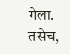गेला. तसेच,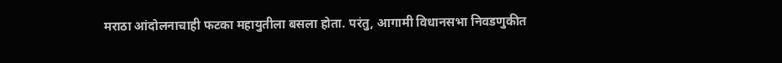मराठा आंदोलनाचाही फटका महायुतीला बसला होता. परंतु, आगामी विधानसभा निवडणुकीत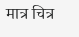मात्र चित्र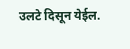उलटे दिसून येईल.